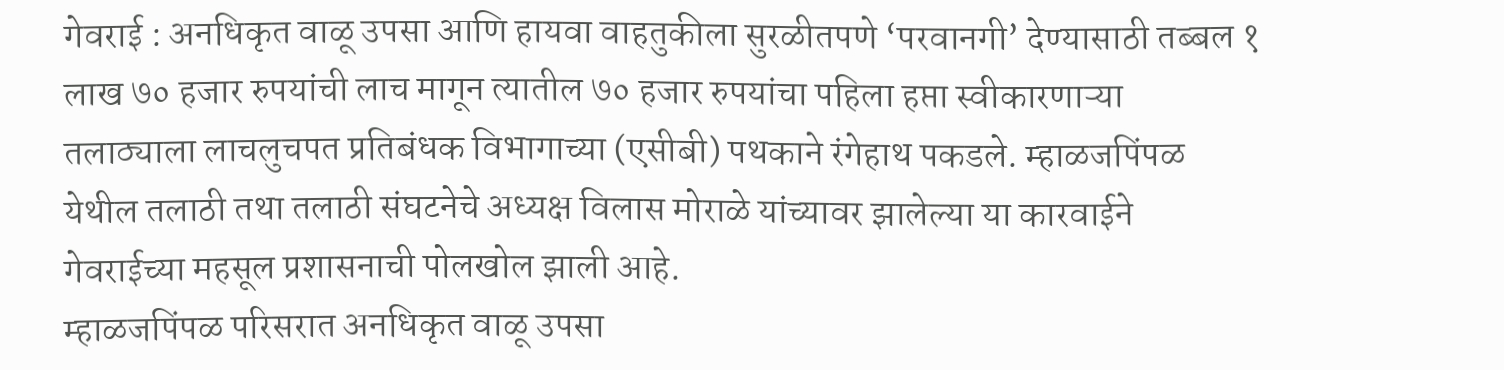गेवराई : अनधिकृत वाळू उपसा आणि हायवा वाहतुकीला सुरळीतपणे ‘परवानगी’ देण्यासाठी तब्बल १ लाख ७० हजार रुपयांची लाच मागून त्यातील ७० हजार रुपयांचा पहिला हप्ता स्वीकारणाऱ्या तलाठ्याला लाचलुचपत प्रतिबंधक विभागाच्या (एसीबी) पथकाने रंगेहाथ पकडले. म्हाळजपिंपळ येथील तलाठी तथा तलाठी संघटनेचे अध्यक्ष विलास मोराळे यांच्यावर झालेल्या या कारवाईने गेवराईच्या महसूल प्रशासनाची पोलखोल झाली आहे.
म्हाळजपिंपळ परिसरात अनधिकृत वाळू उपसा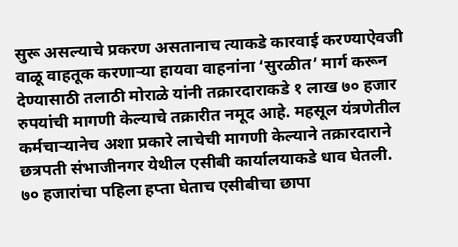सुरू असल्याचे प्रकरण असतानाच त्याकडे कारवाई करण्याऐवजी वाळू वाहतूक करणाऱ्या हायवा वाहनांना ‘सुरळीत’ मार्ग करून देण्यासाठी तलाठी मोराळे यांनी तक्रारदाराकडे १ लाख ७० हजार रुपयांची मागणी केल्याचे तक्रारीत नमूद आहे. महसूल यंत्रणेतील कर्मचाऱ्यानेच अशा प्रकारे लाचेची मागणी केल्याने तक्रारदाराने छत्रपती संभाजीनगर येथील एसीबी कार्यालयाकडे धाव घेतली.
७० हजारांचा पहिला हप्ता घेताच एसीबीचा छापा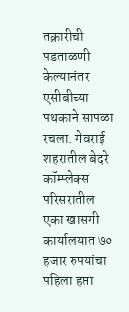तक्रारीची पडताळणी केल्यानंतर एसीबीच्या पथकाने सापळा रचला. गेवराई शहरातील बेदरे कॉम्प्लेक्स परिसरातील एका खासगी कार्यालयात ७० हजार रुपयांचा पहिला हप्ता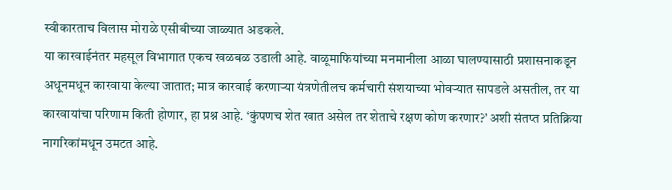स्वीकारताच विलास मोराळे एसीबीच्या जाळ्यात अडकले.
या कारवाईनंतर महसूल विभागात एकच खळबळ उडाली आहे. वाळूमाफियांच्या मनमानीला आळा घालण्यासाठी प्रशासनाकडून अधूनमधून कारवाया केल्या जातात; मात्र कारवाई करणाऱ्या यंत्रणेतीलच कर्मचारी संशयाच्या भोवऱ्यात सापडले असतील, तर या कारवायांचा परिणाम किती होणार, हा प्रश्न आहे. ‘कुंपणच शेत खात असेल तर शेताचे रक्षण कोण करणार?’ अशी संतप्त प्रतिक्रिया नागरिकांमधून उमटत आहे.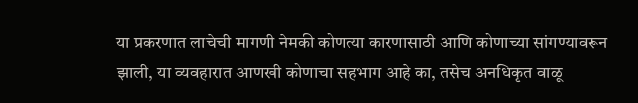या प्रकरणात लाचेची मागणी नेमकी कोणत्या कारणासाठी आणि कोणाच्या सांगण्यावरून झाली, या व्यवहारात आणखी कोणाचा सहभाग आहे का, तसेच अनधिकृत वाळू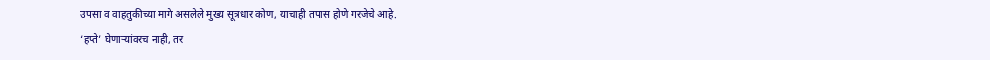उपसा व वाहतुकीच्या मागे असलेले मुख्य सूत्रधार कोण, याचाही तपास होणे गरजेचे आहे.
‘हप्ते’ घेणाऱ्यांवरच नाही, तर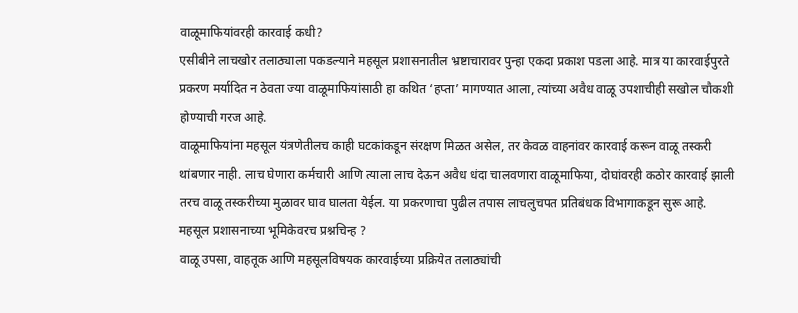वाळूमाफियांवरही कारवाई कधी?
एसीबीने लाचखोर तलाठ्याला पकडल्याने महसूल प्रशासनातील भ्रष्टाचारावर पुन्हा एकदा प्रकाश पडला आहे. मात्र या कारवाईपुरते प्रकरण मर्यादित न ठेवता ज्या वाळूमाफियांसाठी हा कथित ‘हप्ता’ मागण्यात आला, त्यांच्या अवैध वाळू उपशाचीही सखोल चौकशी होण्याची गरज आहे.
वाळूमाफियांना महसूल यंत्रणेतीलच काही घटकांकडून संरक्षण मिळत असेल, तर केवळ वाहनांवर कारवाई करून वाळू तस्करी थांबणार नाही. लाच घेणारा कर्मचारी आणि त्याला लाच देऊन अवैध धंदा चालवणारा वाळूमाफिया, दोघांवरही कठोर कारवाई झाली तरच वाळू तस्करीच्या मुळावर घाव घालता येईल. या प्रकरणाचा पुढील तपास लाचलुचपत प्रतिबंधक विभागाकडून सुरू आहे.
महसूल प्रशासनाच्या भूमिकेवरच प्रश्नचिन्ह ?
वाळू उपसा, वाहतूक आणि महसूलविषयक कारवाईच्या प्रक्रियेत तलाठ्यांची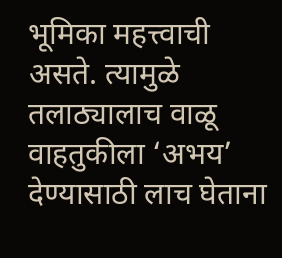भूमिका महत्त्वाची असते. त्यामुळे तलाठ्यालाच वाळू वाहतुकीला ‘अभय’ देण्यासाठी लाच घेताना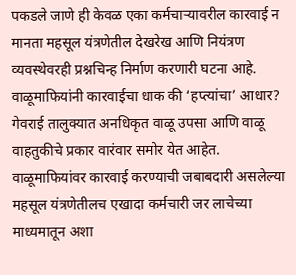पकडले जाणे ही केवळ एका कर्मचाऱ्यावरील कारवाई न मानता महसूल यंत्रणेतील देखरेख आणि नियंत्रण व्यवस्थेवरही प्रश्नचिन्ह निर्माण करणारी घटना आहे.
वाळूमाफियांनी कारवाईचा धाक की ‘हप्त्यांचा’ आधार?
गेवराई तालुक्यात अनधिकृत वाळू उपसा आणि वाळू वाहतुकीचे प्रकार वारंवार समोर येत आहेत. वाळूमाफियांवर कारवाई करण्याची जबाबदारी असलेल्या महसूल यंत्रणेतीलच एखादा कर्मचारी जर लाचेच्या माध्यमातून अशा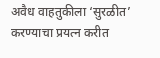अवैध वाहतुकीला ‘सुरळीत’ करण्याचा प्रयत्न करीत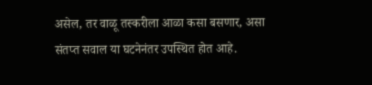असेल, तर वाळू तस्करीला आळा कसा बसणार, असा संतप्त सवाल या घटनेनंतर उपस्थित होत आहे.